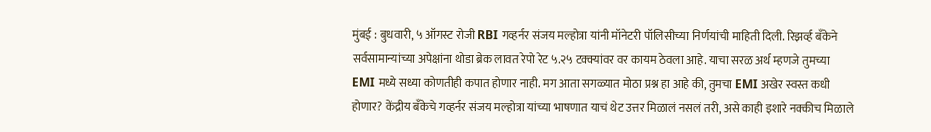मुंबई : बुधवारी, ५ ऑगस्ट रोजी RBI गव्हर्नर संजय मल्होत्रा यांनी मॉनेटरी पॉलिसीच्या निर्णयांची माहिती दिली. रिझर्व्ह बँकेने सर्वसामान्यांच्या अपेक्षांना थोडा ब्रेक लावत रेपो रेट ५.२५ टक्क्यांवर वर कायम ठेवला आहे. याचा सरळ अर्थ म्हणजे तुमच्या EMI मध्ये सध्या कोणतीही कपात होणार नाही. मग आता सगळ्यात मोठा प्रश्न हा आहे की, तुमचा EMI अखेर स्वस्त कधी होणार? केंद्रीय बँकेचे गव्हर्नर संजय मल्होत्रा यांच्या भाषणात याचं थेट उत्तर मिळालं नसलं तरी, असे काही इशारे नक्कीच मिळाले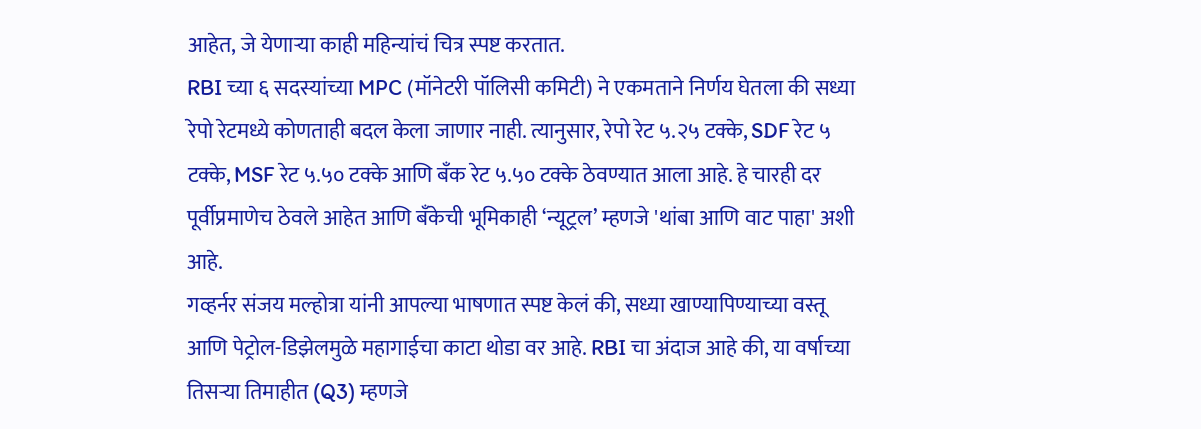आहेत, जे येणाऱ्या काही महिन्यांचं चित्र स्पष्ट करतात.
RBI च्या ६ सदस्यांच्या MPC (मॉनेटरी पॉलिसी कमिटी) ने एकमताने निर्णय घेतला की सध्या रेपो रेटमध्ये कोणताही बदल केला जाणार नाही. त्यानुसार, रेपो रेट ५.२५ टक्के, SDF रेट ५ टक्के, MSF रेट ५.५० टक्के आणि बँक रेट ५.५० टक्के ठेवण्यात आला आहे. हे चारही दर पूर्वीप्रमाणेच ठेवले आहेत आणि बँकेची भूमिकाही ‘न्यूट्रल’ म्हणजे 'थांबा आणि वाट पाहा' अशी आहे.
गव्हर्नर संजय मल्होत्रा यांनी आपल्या भाषणात स्पष्ट केलं की, सध्या खाण्यापिण्याच्या वस्तू आणि पेट्रोल-डिझेलमुळे महागाईचा काटा थोडा वर आहे. RBI चा अंदाज आहे की, या वर्षाच्या तिसऱ्या तिमाहीत (Q3) म्हणजे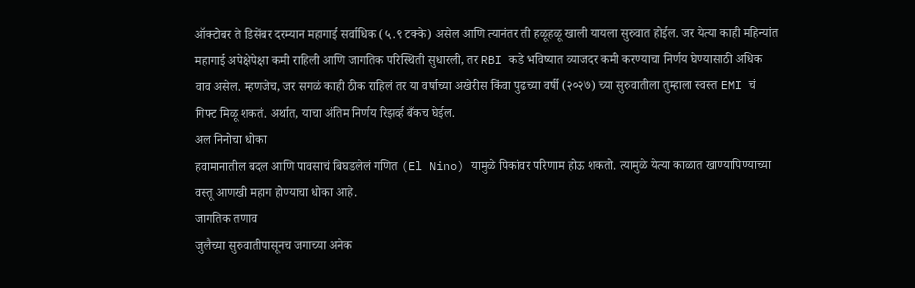ऑक्टोबर ते डिसेंबर दरम्यान महागाई सर्वाधिक (५.९ टक्के) असेल आणि त्यानंतर ती हळूहळू खाली यायला सुरुवात होईल. जर येत्या काही महिन्यांत महागाई अपेक्षेपेक्षा कमी राहिली आणि जागतिक परिस्थिती सुधारली, तर RBI कडे भविष्यात व्याजदर कमी करण्याचा निर्णय घेण्यासाठी अधिक वाव असेल. म्हणजेच, जर सगळं काही ठीक राहिलं तर या वर्षाच्या अखेरीस किंवा पुढच्या वर्षी (२०२७) च्या सुरुवातीला तुम्हाला स्वस्त EMI चं गिफ्ट मिळू शकतं. अर्थात, याचा अंतिम निर्णय रिझर्व्ह बँकच घेईल.
अल निनोचा धोका
हवामानातील बदल आणि पावसाचं बिघडलेलं गणित (El Nino) यामुळे पिकांवर परिणाम होऊ शकतो. त्यामुळे येत्या काळात खाण्यापिण्याच्या वस्तू आणखी महाग होण्याचा धोका आहे.
जागतिक तणाव
जुलैच्या सुरुवातीपासूनच जगाच्या अनेक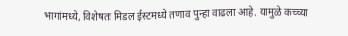भागांमध्ये, विशेषतः मिडल ईस्टमध्ये तणाव पुन्हा वाढला आहे. यामुळे कच्च्या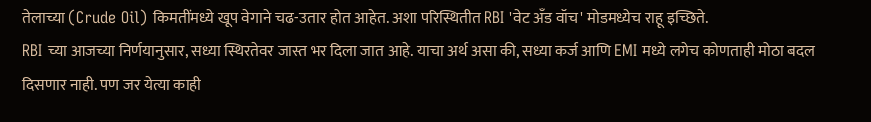तेलाच्या (Crude Oil) किमतींमध्ये खूप वेगाने चढ-उतार होत आहेत. अशा परिस्थितीत RBI 'वेट अँड वॉच' मोडमध्येच राहू इच्छिते.
RBI च्या आजच्या निर्णयानुसार, सध्या स्थिरतेवर जास्त भर दिला जात आहे. याचा अर्थ असा की, सध्या कर्ज आणि EMI मध्ये लगेच कोणताही मोठा बदल दिसणार नाही. पण जर येत्या काही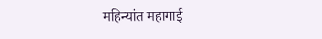महिन्यांत महागाई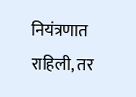नियंत्रणात राहिली, तर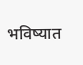भविष्यात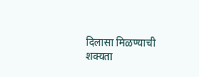दिलासा मिळण्याची शक्यता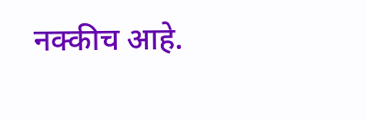नक्कीच आहे.